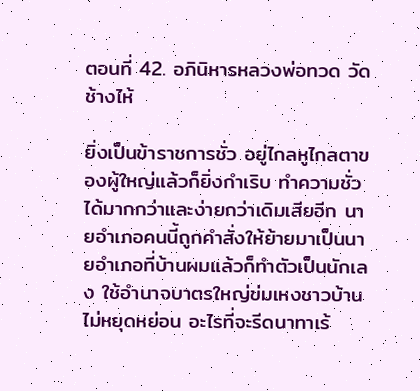ตอนที่ 42. อภินิหารหลวงพ่อทวด วัดช้างไห้

ยิ่งเป็นข้าราชการชั่ว อยู่ไกลหูไกลตาของผู้ใหญ่แล้วก็ยิ่งกำเริบ ทำความชั่วได้มากกว่าและง่ายกว่าเดิมเสียอีก นายอำเภอคนนี้ถูกคำสั่งให้ย้ายมาเป็นนายอำเภอที่บ้านผมแล้วก็ทำตัวเป็นนักเลง ใช้อำนาจบาตรใหญ่ข่มเหงชาวบ้านไม่หยุดหย่อน อะไรที่จะรีดนาทาเร้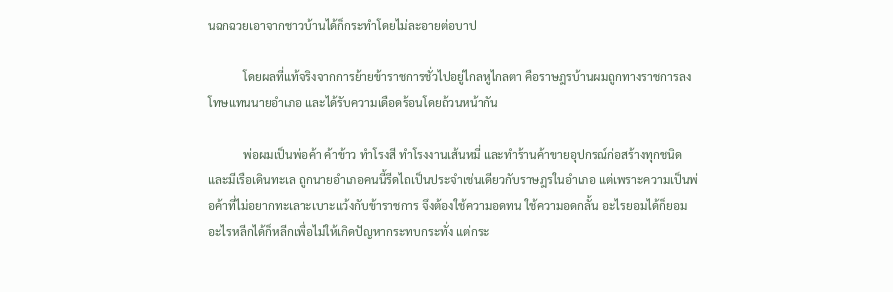นฉกฉวยเอาจากชาวบ้านได้ก็กระทำโดยไม่ละอายต่อบาป

            โดยผลที่แท้จริงจากการย้ายข้าราชการชั่วไปอยู่ไกลหูไกลตา คือราษฎรบ้านผมถูกทางราชการลงโทษแทนนายอำเภอ และได้รับความเดือดร้อนโดยถ้วนหน้ากัน

            พ่อผมเป็นพ่อค้า ค้าข้าว ทำโรงสี ทำโรงงานเส้นหมี่ และทำร้านค้าขายอุปกรณ์ก่อสร้างทุกชนิด และมีเรือเดินทะเล ถูกนายอำเภอคนนี้รีดไถเป็นประจำเช่นเดียวกับราษฎรในอำเภอ แต่เพราะความเป็นพ่อค้าที่ไม่อยากทะเลาะเบาะแว้งกับข้าราชการ จึงต้องใช้ความอดทน ใช้ความอดกลั้น อะไรยอมได้ก็ยอม อะไรหลีกได้ก็หลีกเพื่อไม่ให้เกิดปัญหากระทบกระทั่ง แต่กระ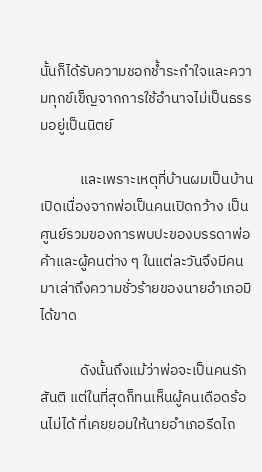นั้นก็ได้รับความชอกช้ำระกำใจและความทุกข์เข็ญจากการใช้อำนาจไม่เป็นธรรมอยู่เป็นนิตย์

            และเพราะเหตุที่บ้านผมเป็นบ้านเปิดเนื่องจากพ่อเป็นคนเปิดกว้าง เป็นศูนย์รวมของการพบปะของบรรดาพ่อค้าและผู้คนต่าง ๆ ในแต่ละวันจึงมีคนมาเล่าถึงความชั่วร้ายของนายอำเภอมิได้ขาด

            ดังนั้นถึงแม้ว่าพ่อจะเป็นคนรักสันติ แต่ในที่สุดก็ทนเห็นผู้คนเดือดร้อนไม่ได้ ที่เคยยอมให้นายอำเภอรีดไถ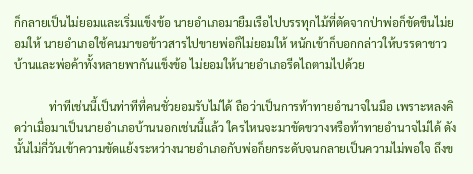ก็กลายเป็นไม่ยอมและเริ่มแข็งข้อ นายอำเภอมายืมเรือไปบรรทุกไม้ที่ตัดจากป่าพ่อก็ขัดขืนไม่ยอมให้ นายอำเภอใช้คนมาขอข้าวสารไปขายพ่อก็ไม่ยอมให้ หนักเข้าก็บอกกล่าวให้บรรดาชาวบ้านและพ่อค้าทั้งหลายพากันแข็งข้อ ไม่ยอมให้นายอำเภอรีดไถตามไปด้วย

            ท่าทีเช่นนี้เป็นท่าทีที่คนชั่วยอมรับไม่ได้ ถือว่าเป็นการท้าทายอำนาจในมือ เพราะหลงคิดว่าเมื่อมาเป็นนายอำเภอบ้านนอกเช่นนี้แล้ว ใครไหนจะมาขัดขวางหรือท้าทายอำนาจไม่ได้ ดังนั้นไม่กี่วันเข้าความขัดแย้งระหว่างนายอำเภอกับพ่อก็ยกระดับจนกลายเป็นความไม่พอใจ ถึงข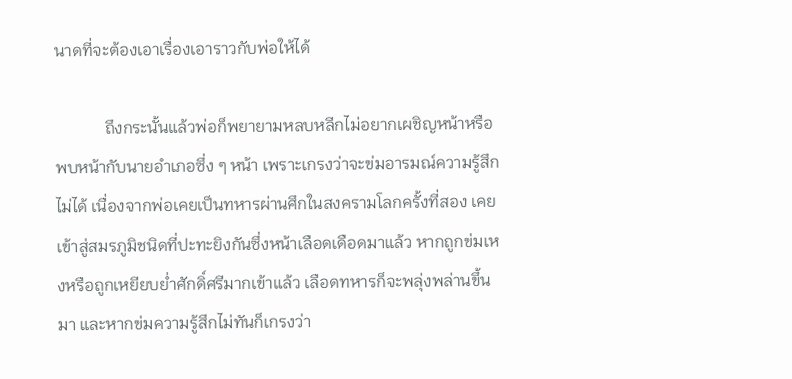นาดที่จะต้องเอาเรื่องเอาราวกับพ่อให้ได้

            ถึงกระนั้นแล้วพ่อก็พยายามหลบหลีกไม่อยากเผชิญหน้าหรือพบหน้ากับนายอำเภอซึ่ง ๆ หน้า เพราะเกรงว่าจะข่มอารมณ์ความรู้สึกไม่ได้ เนื่องจากพ่อเคยเป็นทหารผ่านศึกในสงครามโลกครั้งที่สอง เคยเข้าสู่สมรภูมิชนิดที่ปะทะยิงกันซึ่งหน้าเลือดเดือดมาแล้ว หากถูกข่มเหงหรือถูกเหยียบย่ำศักดิ์ศรีมากเข้าแล้ว เลือดทหารก็จะพลุ่งพล่านขึ้นมา และหากข่มความรู้สึกไม่ทันก็เกรงว่า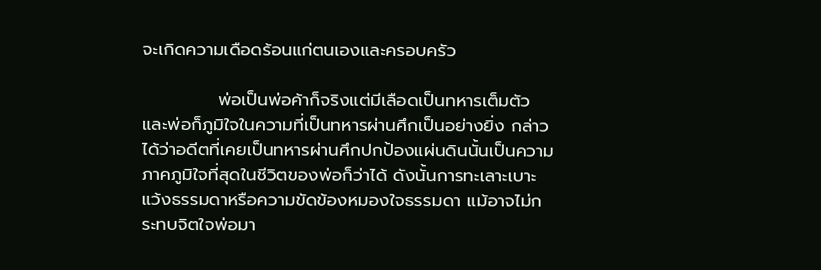จะเกิดความเดือดร้อนแก่ตนเองและครอบครัว

            พ่อเป็นพ่อค้าก็จริงแต่มีเลือดเป็นทหารเต็มตัว และพ่อก็ภูมิใจในความที่เป็นทหารผ่านศึกเป็นอย่างยิ่ง กล่าวได้ว่าอดีตที่เคยเป็นทหารผ่านศึกปกป้องแผ่นดินนั้นเป็นความภาคภูมิใจที่สุดในชีวิตของพ่อก็ว่าได้ ดังนั้นการทะเลาะเบาะแว้งธรรมดาหรือความขัดข้องหมองใจธรรมดา แม้อาจไม่กระทบจิตใจพ่อมา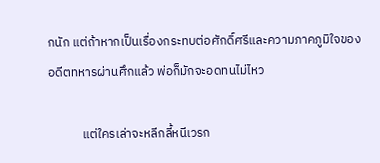กนัก แต่ถ้าหากเป็นเรื่องกระทบต่อศักดิ์ศรีและความภาคภูมิใจของอดีตทหารผ่านศึกแล้ว พ่อก็มักจะอดทนไม่ไหว

            แต่ใครเล่าจะหลีกลี้หนีเวรก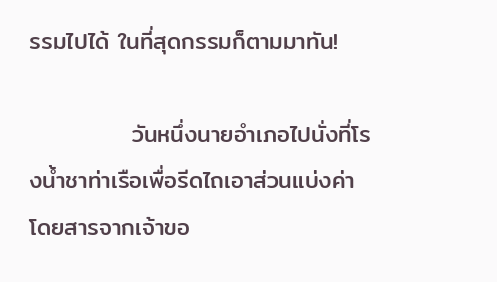รรมไปได้ ในที่สุดกรรมก็ตามมาทัน!

            วันหนึ่งนายอำเภอไปนั่งที่โรงน้ำชาท่าเรือเพื่อรีดไถเอาส่วนแบ่งค่าโดยสารจากเจ้าขอ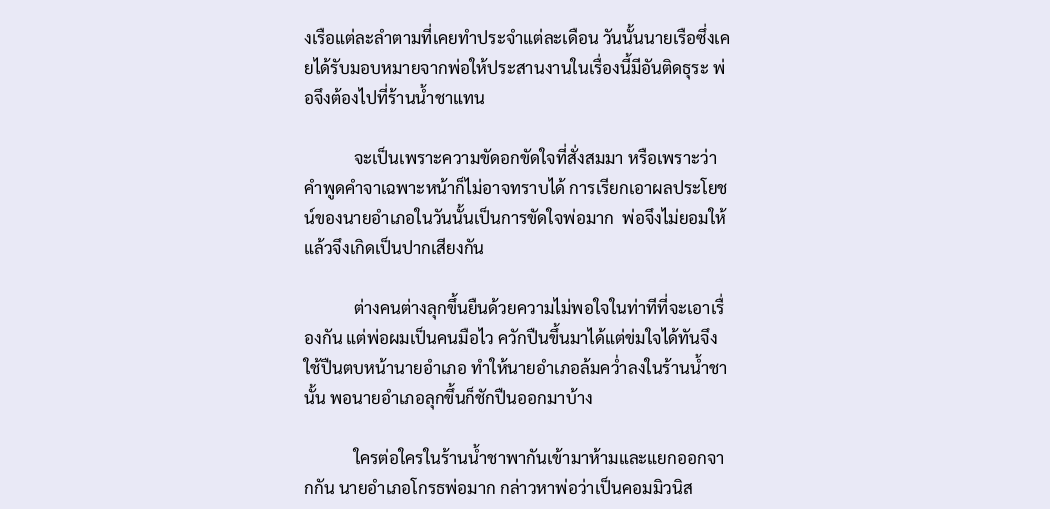งเรือแต่ละลำตามที่เคยทำประจำแต่ละเดือน วันนั้นนายเรือซึ่งเคยได้รับมอบหมายจากพ่อให้ประสานงานในเรื่องนี้มีอันติดธุระ พ่อจึงต้องไปที่ร้านน้ำชาแทน

            จะเป็นเพราะความขัดอกขัดใจที่สั่งสมมา หรือเพราะว่าคำพูดคำจาเฉพาะหน้าก็ไม่อาจทราบได้ การเรียกเอาผลประโยชน์ของนายอำเภอในวันนั้นเป็นการขัดใจพ่อมาก  พ่อจึงไม่ยอมให้ แล้วจึงเกิดเป็นปากเสียงกัน

            ต่างคนต่างลุกขึ้นยืนด้วยความไม่พอใจในท่าทีที่จะเอาเรื่องกัน แต่พ่อผมเป็นคนมือไว ควักปืนขึ้นมาได้แต่ข่มใจได้ทันจึงใช้ปืนตบหน้านายอำเภอ ทำให้นายอำเภอล้มคว่ำลงในร้านน้ำชานั้น พอนายอำเภอลุกขึ้นก็ชักปืนออกมาบ้าง

            ใครต่อใครในร้านน้ำชาพากันเข้ามาห้ามและแยกออกจากกัน นายอำเภอโกรธพ่อมาก กล่าวหาพ่อว่าเป็นคอมมิวนิส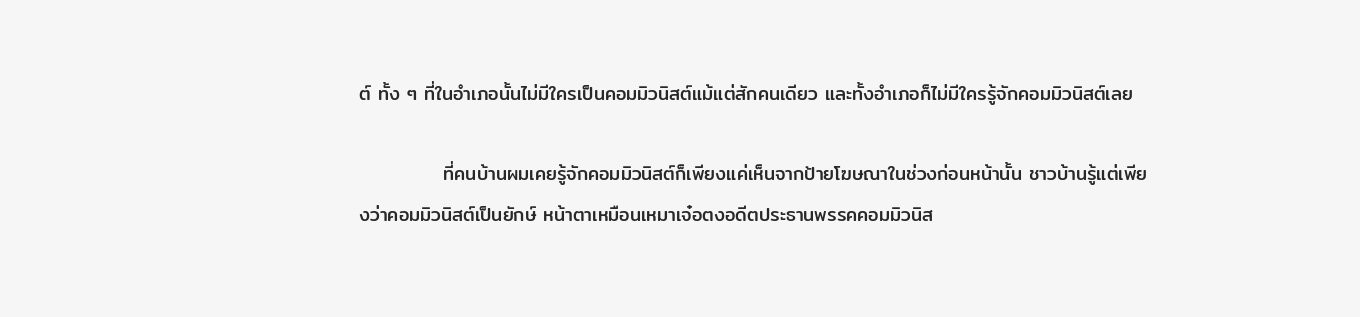ต์ ทั้ง ๆ ที่ในอำเภอนั้นไม่มีใครเป็นคอมมิวนิสต์แม้แต่สักคนเดียว และทั้งอำเภอก็ไม่มีใครรู้จักคอมมิวนิสต์เลย

            ที่คนบ้านผมเคยรู้จักคอมมิวนิสต์ก็เพียงแค่เห็นจากป้ายโฆษณาในช่วงก่อนหน้านั้น ชาวบ้านรู้แต่เพียงว่าคอมมิวนิสต์เป็นยักษ์ หน้าตาเหมือนเหมาเจ๋อตงอดีตประธานพรรคคอมมิวนิส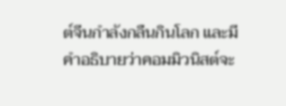ต์จีนกำลังกลืนกินโลก และมีคำอธิบายว่าคอมมิวนิสต์จะ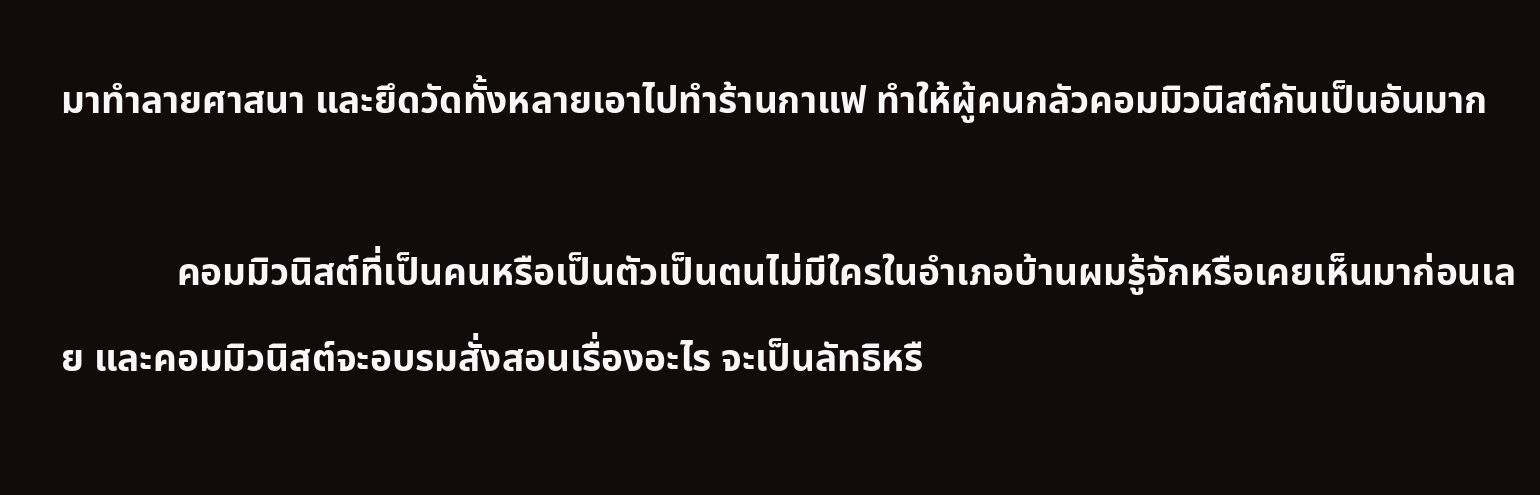มาทำลายศาสนา และยึดวัดทั้งหลายเอาไปทำร้านกาแฟ ทำให้ผู้คนกลัวคอมมิวนิสต์กันเป็นอันมาก

            คอมมิวนิสต์ที่เป็นคนหรือเป็นตัวเป็นตนไม่มีใครในอำเภอบ้านผมรู้จักหรือเคยเห็นมาก่อนเลย และคอมมิวนิสต์จะอบรมสั่งสอนเรื่องอะไร จะเป็นลัทธิหรื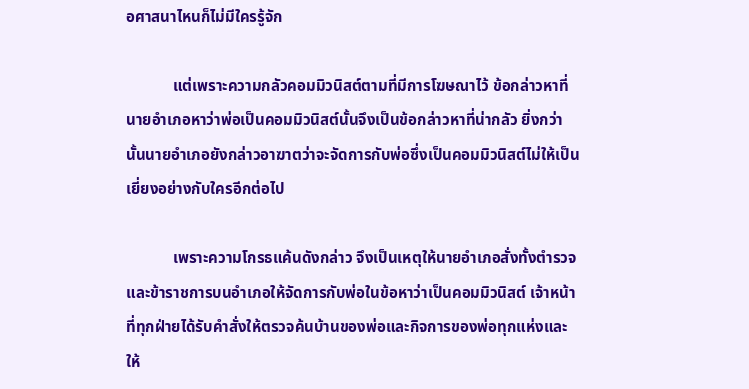อศาสนาไหนก็ไม่มีใครรู้จัก

            แต่เพราะความกลัวคอมมิวนิสต์ตามที่มีการโฆษณาไว้ ข้อกล่าวหาที่นายอำเภอหาว่าพ่อเป็นคอมมิวนิสต์นั้นจึงเป็นข้อกล่าวหาที่น่ากลัว ยิ่งกว่านั้นนายอำเภอยังกล่าวอาฆาตว่าจะจัดการกับพ่อซึ่งเป็นคอมมิวนิสต์ไม่ให้เป็นเยี่ยงอย่างกับใครอีกต่อไป

            เพราะความโกรธแค้นดังกล่าว จึงเป็นเหตุให้นายอำเภอสั่งทั้งตำรวจและข้าราชการบนอำเภอให้จัดการกับพ่อในข้อหาว่าเป็นคอมมิวนิสต์ เจ้าหน้าที่ทุกฝ่ายได้รับคำสั่งให้ตรวจค้นบ้านของพ่อและกิจการของพ่อทุกแห่งและให้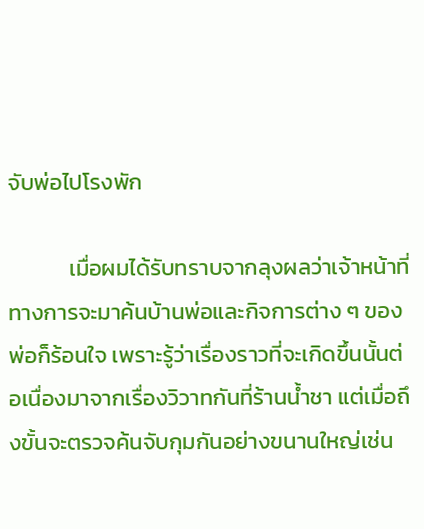จับพ่อไปโรงพัก

            เมื่อผมได้รับทราบจากลุงผลว่าเจ้าหน้าที่ทางการจะมาค้นบ้านพ่อและกิจการต่าง ๆ ของพ่อก็ร้อนใจ เพราะรู้ว่าเรื่องราวที่จะเกิดขึ้นนั้นต่อเนื่องมาจากเรื่องวิวาทกันที่ร้านน้ำชา แต่เมื่อถึงขั้นจะตรวจค้นจับกุมกันอย่างขนานใหญ่เช่น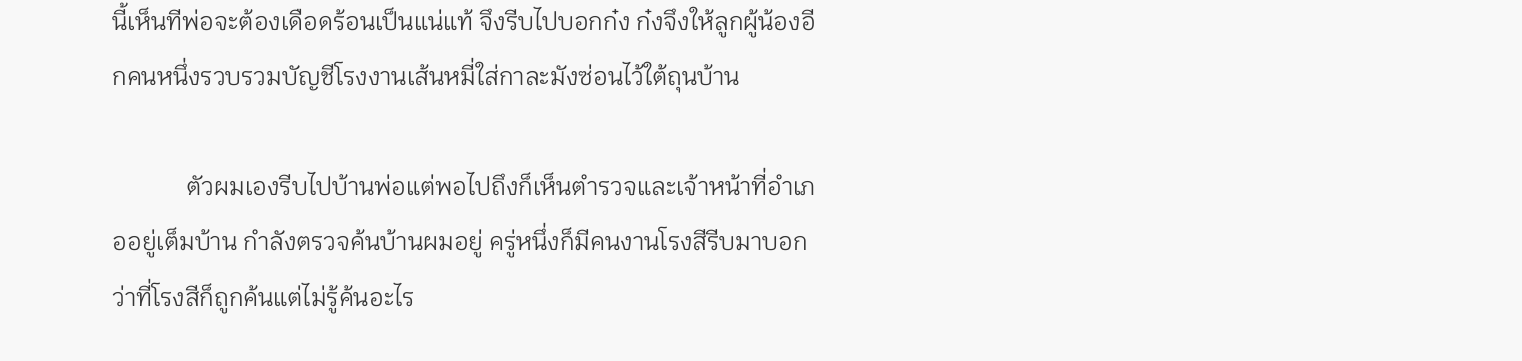นี้เห็นทีพ่อจะต้องเดือดร้อนเป็นแน่แท้ จึงรีบไปบอกก๋ง ก๋งจึงให้ลูกผู้น้องอีกคนหนึ่งรวบรวมบัญชีโรงงานเส้นหมี่ใส่กาละมังซ่อนไว้ใต้ถุนบ้าน

            ตัวผมเองรีบไปบ้านพ่อแต่พอไปถึงก็เห็นตำรวจและเจ้าหน้าที่อำเภออยู่เต็มบ้าน กำลังตรวจค้นบ้านผมอยู่ ครู่หนึ่งก็มีคนงานโรงสีรีบมาบอกว่าที่โรงสีก็ถูกค้นแต่ไม่รู้ค้นอะไร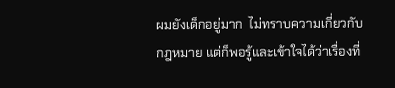ผมยังเด็กอยู่มาก  ไม่ทราบความเกี่ยวกับกฎหมาย แต่ก็พอรู้และเข้าใจได้ว่าเรื่องที่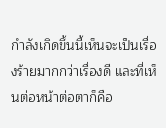กำลังเกิดขึ้นนี้เห็นจะเป็นเรื่องร้ายมากกว่าเรื่องดี และที่เห็นต่อหน้าต่อตาก็คือ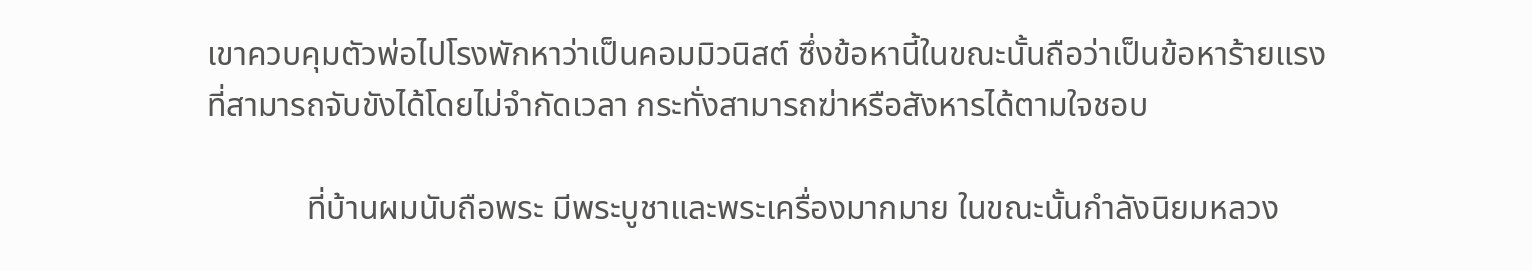เขาควบคุมตัวพ่อไปโรงพักหาว่าเป็นคอมมิวนิสต์ ซึ่งข้อหานี้ในขณะนั้นถือว่าเป็นข้อหาร้ายแรงที่สามารถจับขังได้โดยไม่จำกัดเวลา กระทั่งสามารถฆ่าหรือสังหารได้ตามใจชอบ

            ที่บ้านผมนับถือพระ มีพระบูชาและพระเครื่องมากมาย ในขณะนั้นกำลังนิยมหลวง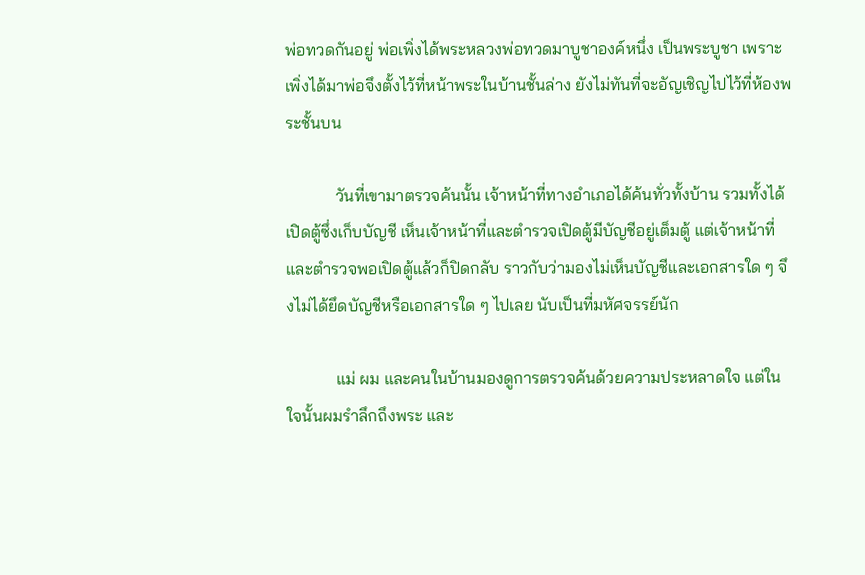พ่อทวดกันอยู่ พ่อเพิ่งได้พระหลวงพ่อทวดมาบูชาองค์หนึ่ง เป็นพระบูชา เพราะเพิ่งได้มาพ่อจึงตั้งไว้ที่หน้าพระในบ้านชั้นล่าง ยังไม่ทันที่จะอัญเชิญไปไว้ที่ห้องพระชั้นบน

            วันที่เขามาตรวจค้นนั้น เจ้าหน้าที่ทางอำเภอได้ค้นทั่วทั้งบ้าน รวมทั้งได้เปิดตู้ซึ่งเก็บบัญชี เห็นเจ้าหน้าที่และตำรวจเปิดตู้มีบัญชีอยู่เต็มตู้ แต่เจ้าหน้าที่และตำรวจพอเปิดตู้แล้วก็ปิดกลับ ราวกับว่ามองไม่เห็นบัญชีและเอกสารใด ๆ จึงไม่ได้ยึดบัญชีหรือเอกสารใด ๆ ไปเลย นับเป็นที่มหัศจรรย์นัก

            แม่ ผม และคนในบ้านมองดูการตรวจค้นด้วยความประหลาดใจ แต่ในใจนั้นผมรำลึกถึงพระ และ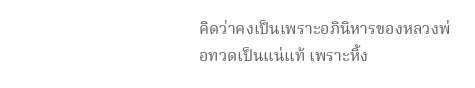คิดว่าคงเป็นเพราะอภินิหารของหลวงพ่อทวดเป็นแน่แท้ เพราะหิ้ง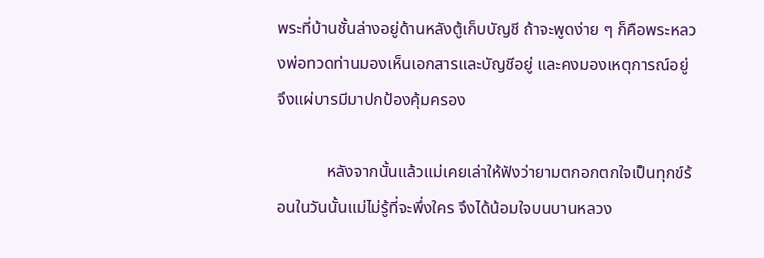พระที่บ้านชั้นล่างอยู่ด้านหลังตู้เก็บบัญชี ถ้าจะพูดง่าย ๆ ก็คือพระหลวงพ่อทวดท่านมองเห็นเอกสารและบัญชีอยู่ และคงมองเหตุการณ์อยู่ จึงแผ่บารมีมาปกป้องคุ้มครอง

            หลังจากนั้นแล้วแม่เคยเล่าให้ฟังว่ายามตกอกตกใจเป็นทุกข์ร้อนในวันนั้นแม่ไม่รู้ที่จะพึ่งใคร จึงได้น้อมใจบนบานหลวง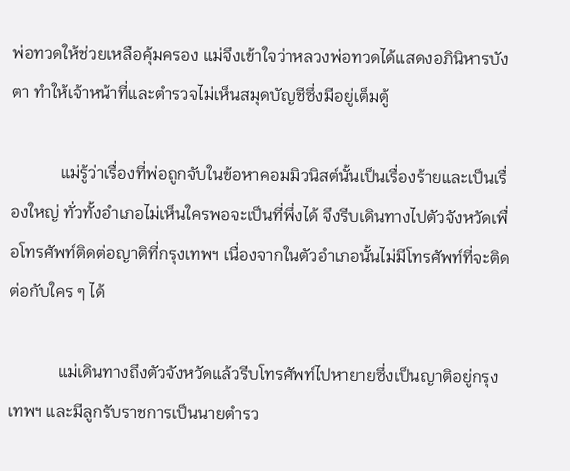พ่อทวดให้ช่วยเหลือคุ้มครอง แม่จึงเข้าใจว่าหลวงพ่อทวดได้แสดงอภินิหารบังตา ทำให้เจ้าหน้าที่และตำรวจไม่เห็นสมุดบัญชีซึ่งมีอยู่เต็มตู้

            แม่รู้ว่าเรื่องที่พ่อถูกจับในข้อหาคอมมิวนิสต์นั้นเป็นเรื่องร้ายและเป็นเรื่องใหญ่ ทั่วทั้งอำเภอไม่เห็นใครพอจะเป็นที่พึ่งได้ จึงรีบเดินทางไปตัวจังหวัดเพื่อโทรศัพท์ติดต่อญาติที่กรุงเทพฯ เนื่องจากในตัวอำเภอนั้นไม่มีโทรศัพท์ที่จะติดต่อกับใคร ๆ ได้

            แม่เดินทางถึงตัวจังหวัดแล้วรีบโทรศัพท์ไปหายายซึ่งเป็นญาติอยู่กรุงเทพฯ และมีลูกรับราชการเป็นนายตำรว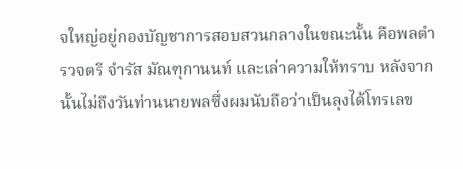จใหญ่อยู่กองบัญชาการสอบสวนกลางในขณะนั้น คือพลตำรวจตรี จำรัส มัณฑุกานนท์ และเล่าความให้ทราบ หลังจากนั้นไม่ถึงวันท่านนายพลซึ่งผมนับถือว่าเป็นลุงได้โทรเลข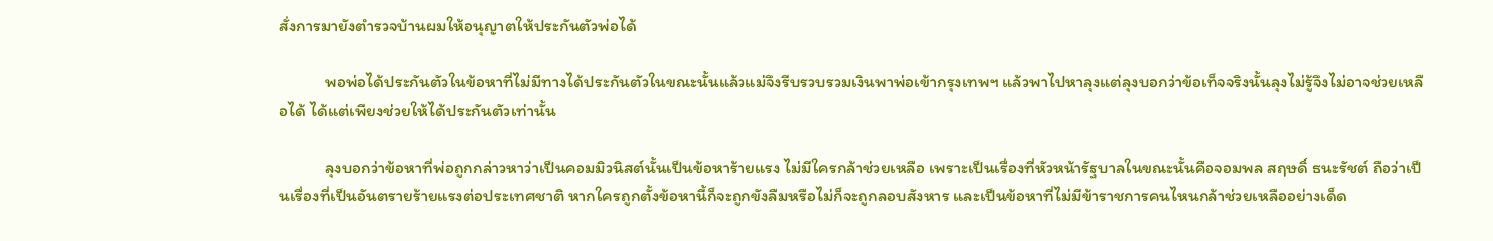สั่งการมายังตำรวจบ้านผมให้อนุญาตให้ประกันตัวพ่อได้

            พอพ่อได้ประกันตัวในข้อหาที่ไม่มีทางได้ประกันตัวในขณะนั้นแล้วแม่จึงรีบรวบรวมเงินพาพ่อเข้ากรุงเทพฯ แล้วพาไปหาลุงแต่ลุงบอกว่าข้อเท็จจริงนั้นลุงไม่รู้จึงไม่อาจช่วยเหลือได้ ได้แต่เพียงช่วยให้ได้ประกันตัวเท่านั้น

            ลุงบอกว่าข้อหาที่พ่อถูกกล่าวหาว่าเป็นคอมมิวนิสต์นั้นเป็นข้อหาร้ายแรง ไม่มีใครกล้าช่วยเหลือ เพราะเป็นเรื่องที่หัวหน้ารัฐบาลในขณะนั้นคือจอมพล สฤษดิ์ ธนะรัชต์ ถือว่าเป็นเรื่องที่เป็นอันตรายร้ายแรงต่อประเทศชาติ หากใครถูกตั้งข้อหานี้ก็จะถูกขังลืมหรือไม่ก็จะถูกลอบสังหาร และเป็นข้อหาที่ไม่มีข้าราชการคนไหนกล้าช่วยเหลืออย่างเด็ด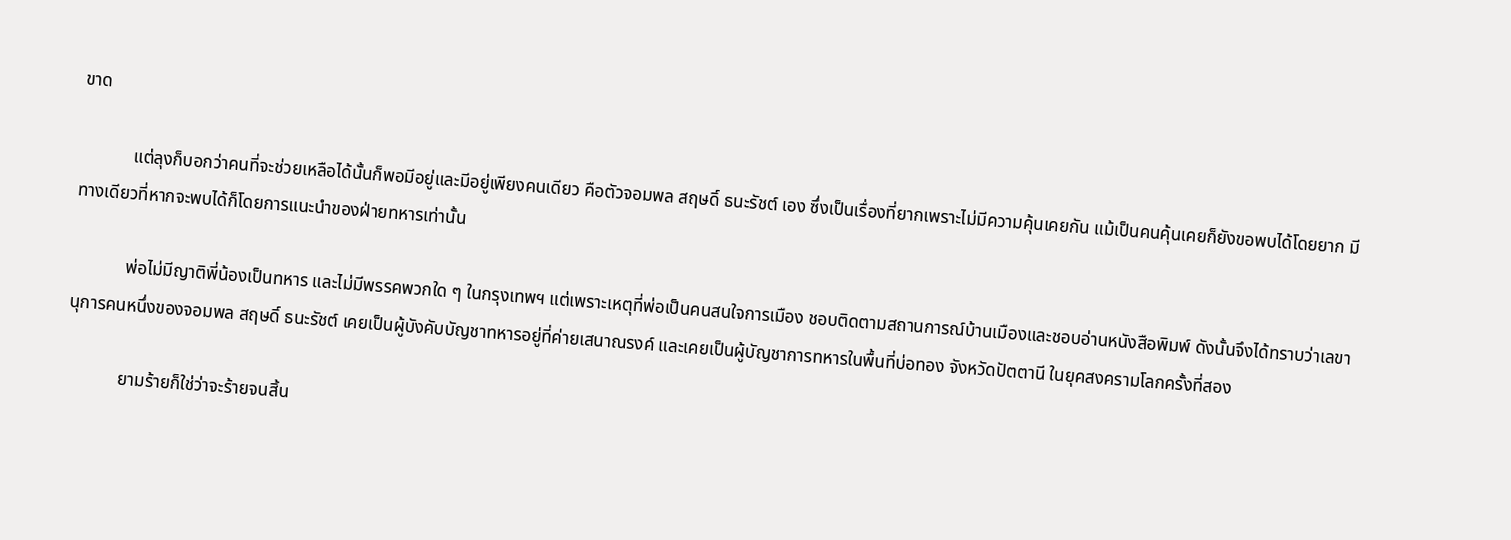ขาด

            แต่ลุงก็บอกว่าคนที่จะช่วยเหลือได้นั้นก็พอมีอยู่และมีอยู่เพียงคนเดียว คือตัวจอมพล สฤษดิ์ ธนะรัชต์ เอง ซึ่งเป็นเรื่องที่ยากเพราะไม่มีความคุ้นเคยกัน แม้เป็นคนคุ้นเคยก็ยังขอพบได้โดยยาก มีทางเดียวที่หากจะพบได้ก็โดยการแนะนำของฝ่ายทหารเท่านั้น

            พ่อไม่มีญาติพี่น้องเป็นทหาร และไม่มีพรรคพวกใด ๆ ในกรุงเทพฯ แต่เพราะเหตุที่พ่อเป็นคนสนใจการเมือง ชอบติดตามสถานการณ์บ้านเมืองและชอบอ่านหนังสือพิมพ์ ดังนั้นจึงได้ทราบว่าเลขานุการคนหนึ่งของจอมพล สฤษดิ์ ธนะรัชต์ เคยเป็นผู้บังคับบัญชาทหารอยู่ที่ค่ายเสนาณรงค์ และเคยเป็นผู้บัญชาการทหารในพื้นที่บ่อทอง จังหวัดปัตตานี ในยุคสงครามโลกครั้งที่สอง

            ยามร้ายก็ใช่ว่าจะร้ายจนสิ้น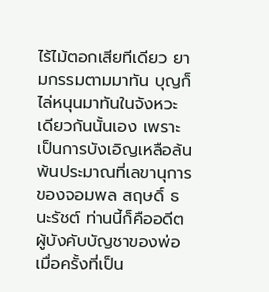ไร้ไม้ตอกเสียทีเดียว ยามกรรมตามมาทัน บุญก็ไล่หนุนมาทันในจังหวะเดียวกันนั้นเอง เพราะเป็นการบังเอิญเหลือล้นพ้นประมาณที่เลขานุการของจอมพล สฤษดิ์ ธนะรัชต์ ท่านนี้ก็คืออดีตผู้บังคับบัญชาของพ่อเมื่อครั้งที่เป็น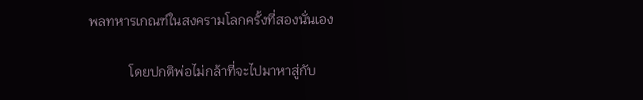พลทหารเกณฑ์ในสงครามโลกครั้งที่สองนั่นเอง

            โดยปกติพ่อไม่กล้าที่จะไปมาหาสู่กับ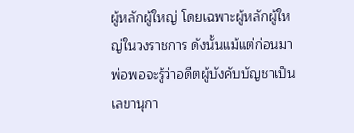ผู้หลักผู้ใหญ่ โดยเฉพาะผู้หลักผู้ใหญ่ในวงราชการ ดังนั้นแม้แต่ก่อนมาพ่อพอจะรู้ว่าอดีตผู้บังคับบัญชาเป็นเลขานุกา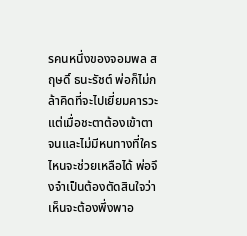รคนหนึ่งของจอมพล สฤษดิ์ ธนะรัชต์ พ่อก็ไม่กล้าคิดที่จะไปเยี่ยมคารวะ แต่เมื่อชะตาต้องเข้าตาจนและไม่มีหนทางที่ใครไหนจะช่วยเหลือได้ พ่อจึงจำเป็นต้องตัดสินใจว่าเห็นจะต้องพึ่งพาอ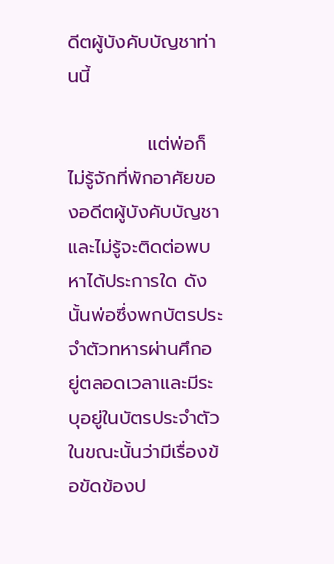ดีตผู้บังคับบัญชาท่านนี้

            แต่พ่อก็ไม่รู้จักที่พักอาศัยของอดีตผู้บังคับบัญชาและไม่รู้จะติดต่อพบหาได้ประการใด ดังนั้นพ่อซึ่งพกบัตรประจำตัวทหารผ่านศึกอยู่ตลอดเวลาและมีระบุอยู่ในบัตรประจำตัวในขณะนั้นว่ามีเรื่องข้อขัดข้องป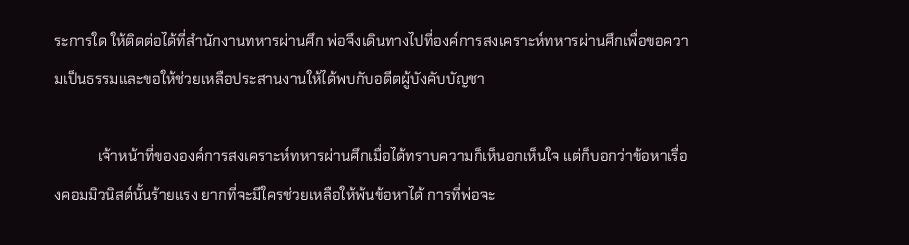ระการใด ให้ติดต่อได้ที่สำนักงานทหารผ่านศึก พ่อจึงเดินทางไปที่องค์การสงเคราะห์ทหารผ่านศึกเพื่อขอความเป็นธรรมและขอให้ช่วยเหลือประสานงานให้ได้พบกับอดีตผู้บังคับบัญชา

            เจ้าหน้าที่ขององค์การสงเคราะห์ทหารผ่านศึกเมื่อได้ทราบความก็เห็นอกเห็นใจ แต่ก็บอกว่าข้อหาเรื่องคอมมิวนิสต์นั้นร้ายแรง ยากที่จะมีใครช่วยเหลือให้พ้นข้อหาได้ การที่พ่อจะ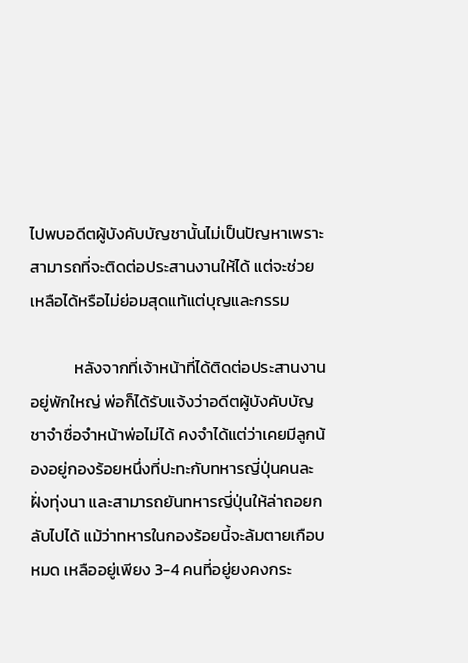ไปพบอดีตผู้บังคับบัญชานั้นไม่เป็นปัญหาเพราะสามารถที่จะติดต่อประสานงานให้ได้ แต่จะช่วยเหลือได้หรือไม่ย่อมสุดแท้แต่บุญและกรรม

            หลังจากที่เจ้าหน้าที่ได้ติดต่อประสานงานอยู่พักใหญ่ พ่อก็ได้รับแจ้งว่าอดีตผู้บังคับบัญชาจำชื่อจำหน้าพ่อไม่ได้ คงจำได้แต่ว่าเคยมีลูกน้องอยู่กองร้อยหนึ่งที่ปะทะกับทหารญี่ปุ่นคนละฝั่งทุ่งนา และสามารถยันทหารญี่ปุ่นให้ล่าถอยกลับไปได้ แม้ว่าทหารในกองร้อยนี้จะล้มตายเกือบหมด เหลืออยู่เพียง 3-4 คนที่อยู่ยงคงกระ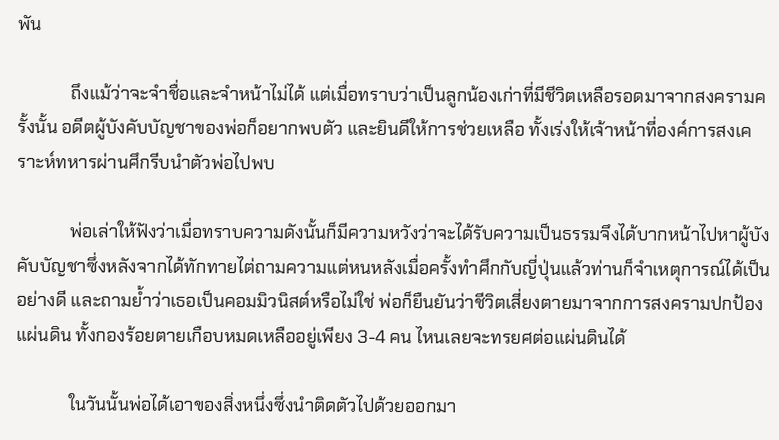พัน

            ถึงแม้ว่าจะจำชื่อและจำหน้าไม่ได้ แต่เมื่อทราบว่าเป็นลูกน้องเก่าที่มีชีวิตเหลือรอดมาจากสงครามครั้งนั้น อดีตผู้บังคับบัญชาของพ่อก็อยากพบตัว และยินดีให้การช่วยเหลือ ทั้งเร่งให้เจ้าหน้าที่องค์การสงเคราะห์ทหารผ่านศึกรีบนำตัวพ่อไปพบ

            พ่อเล่าให้ฟังว่าเมื่อทราบความดังนั้นก็มีความหวังว่าจะได้รับความเป็นธรรมจึงได้บากหน้าไปหาผู้บังคับบัญชาซึ่งหลังจากได้ทักทายไต่ถามความแต่หนหลังเมื่อครั้งทำศึกกับญี่ปุ่นแล้วท่านก็จำเหตุการณ์ได้เป็นอย่างดี และถามย้ำว่าเธอเป็นคอมมิวนิสต์หรือไม่ใช่ พ่อก็ยืนยันว่าชีวิตเสี่ยงตายมาจากการสงครามปกป้องแผ่นดิน ทั้งกองร้อยตายเกือบหมดเหลืออยู่เพียง 3-4 คน ไหนเลยจะทรยศต่อแผ่นดินได้

            ในวันนั้นพ่อได้เอาของสิ่งหนึ่งซึ่งนำติดตัวไปด้วยออกมา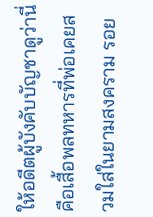ให้อดีตผู้บังคับบัญชาดูว่านี่คือเสื้อพลทหารที่พ่อเคยสวมใส่ในยามสงคราม รอย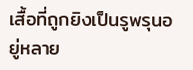เสื้อที่ถูกยิงเป็นรูพรุนอยู่หลาย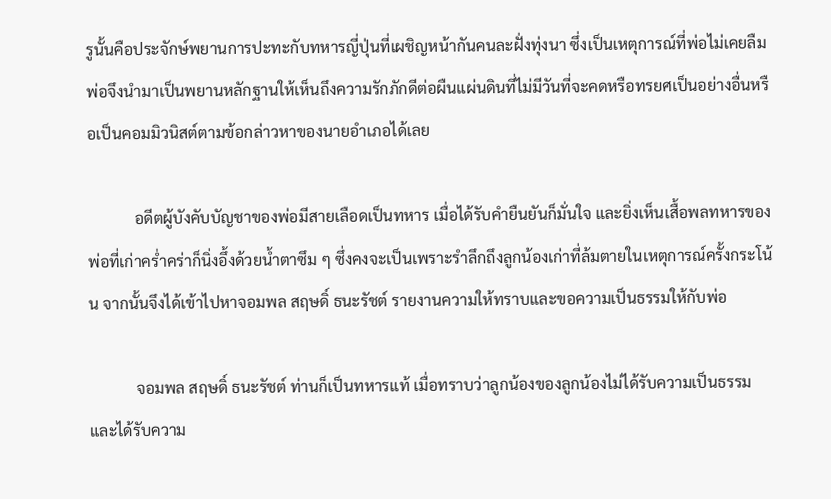รูนั้นคือประจักษ์พยานการปะทะกับทหารญี่ปุ่นที่เผชิญหน้ากันคนละฝั่งทุ่งนา ซึ่งเป็นเหตุการณ์ที่พ่อไม่เคยลืม พ่อจึงนำมาเป็นพยานหลักฐานให้เห็นถึงความรักภักดีต่อผืนแผ่นดินที่ไม่มีวันที่จะคดหรือทรยศเป็นอย่างอื่นหรือเป็นคอมมิวนิสต์ตามข้อกล่าวหาของนายอำเภอได้เลย

            อดีตผู้บังคับบัญชาของพ่อมีสายเลือดเป็นทหาร เมื่อได้รับคำยืนยันก็มั่นใจ และยิ่งเห็นเสื้อพลทหารของพ่อที่เก่าคร่ำคร่าก็นิ่งอึ้งด้วยน้ำตาซึม ๆ ซึ่งคงจะเป็นเพราะรำลึกถึงลูกน้องเก่าที่ล้มตายในเหตุการณ์ครั้งกระโน้น จากนั้นจึงได้เข้าไปหาจอมพล สฤษดิ์ ธนะรัชต์ รายงานความให้ทราบและขอความเป็นธรรมให้กับพ่อ

            จอมพล สฤษดิ์ ธนะรัชต์ ท่านก็เป็นทหารแท้ เมื่อทราบว่าลูกน้องของลูกน้องไม่ได้รับความเป็นธรรม และได้รับความ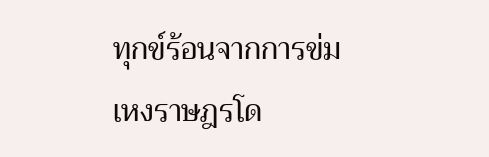ทุกข์ร้อนจากการข่มเหงราษฎรโด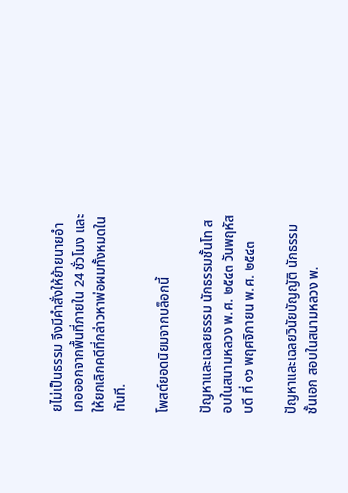ยไม่เป็นธรรม จึงมีคำสั่งให้ย้ายนายอำเภอออกจากพื้นที่ภายใน 24 ชั่วโมง และให้ยกเลิกคดีที่กล่าวหาพ่อผมทั้งหมดในทันที.

โพสต์ยอดนิยมจากบล็อกนี้

ปัญหาและเฉลยธรรม นักธรรมชั้นโท สอบในสนามหลวง พ.ศ. ๒๕๔๓ วันพฤหัสบดี ที่ ๑๖ พฤศจิกายน พ.ศ. ๒๕๔๓

ปัญหาและเฉลยวินัยบัญญัติ นักธรรมชั้นเอก สอบในสนามหลวง พ.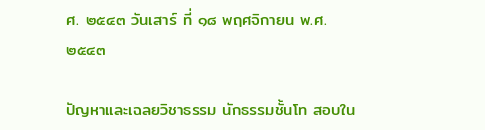ศ. ๒๕๔๓ วันเสาร์ ที่ ๑๘ พฤศจิกายน พ.ศ. ๒๕๔๓

ปัญหาและเฉลยวิชาธรรม นักธรรมชั้นโท สอบใน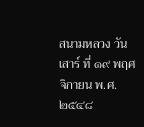สนามหลวง วันเสาร์ ที่ ๑๙ พฤศจิกายน พ.ศ. ๒๕๔๘